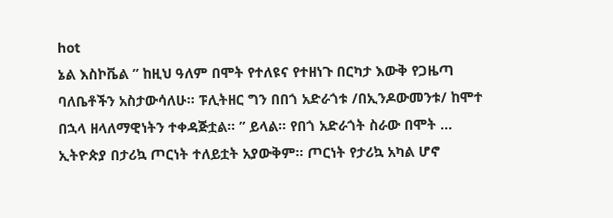hot
ኔል እስኮቬል ” ከዚህ ዓለም በሞት የተለዩና የተዘነጉ በርካታ እውቅ የጋዜጣ ባለቤቶችን አስታውሳለሁ። ፑሊትዘር ግን በበጎ አድራጎቱ /በኢንዶውመንቱ/ ከሞተ በኋላ ዘላለማዊነትን ተቀዳጅቷል። ” ይላል። የበጎ አድራጎት ስራው በሞት ...
ኢትዮጵያ በታሪኳ ጦርነት ተለይቷት አያውቅም። ጦርነት የታሪኳ አካል ሆኖ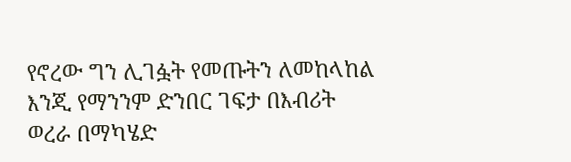የኖረው ግን ሊገፏት የመጡትን ለመከላከል እንጂ የማንንም ድንበር ገፍታ በእብሪት ወረራ በማካሄድ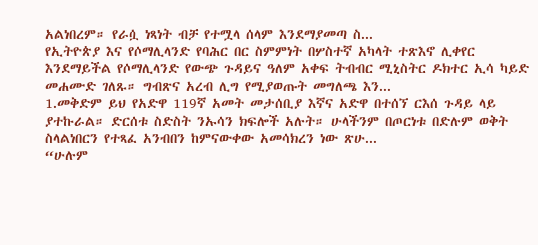አልነበረም። የራሷ ነጻነት ብቻ የተሟላ ሰላም እንደማያመጣ ስ...
የኢትዮጵያ እና የሶማሊላንድ የባሕር በር ስምምነት በሦስተኛ አካላት ተጽእኖ ሊቀየር እንደማይችል የሶማሊላንድ የውጭ ጉዳይና ዓለም አቀፍ ትብብር ሚኒስትር ዶክተር ኢሳ ካይድ መሐሙድ ገለጹ። ግብጽና አረብ ሊግ የሚያወጡት መግለጫ እን...
1.መቅድም ይህ የአድዋ 119ኛ አመት መታሰቢያ እኛና አድዋ በተሰኘ ርእሰ ጉዳይ ላይ ያተኩራል። ድርሰቱ ስድስት ንኡሳን ክፍሎች አሉት። ሁላችንም በጦርነቱ በድሉም ወቅት ስላልነበርን የተጻፈ አንብበን ከምናውቀው አመሳክረን ነው ጽሁ...
“ሁሉም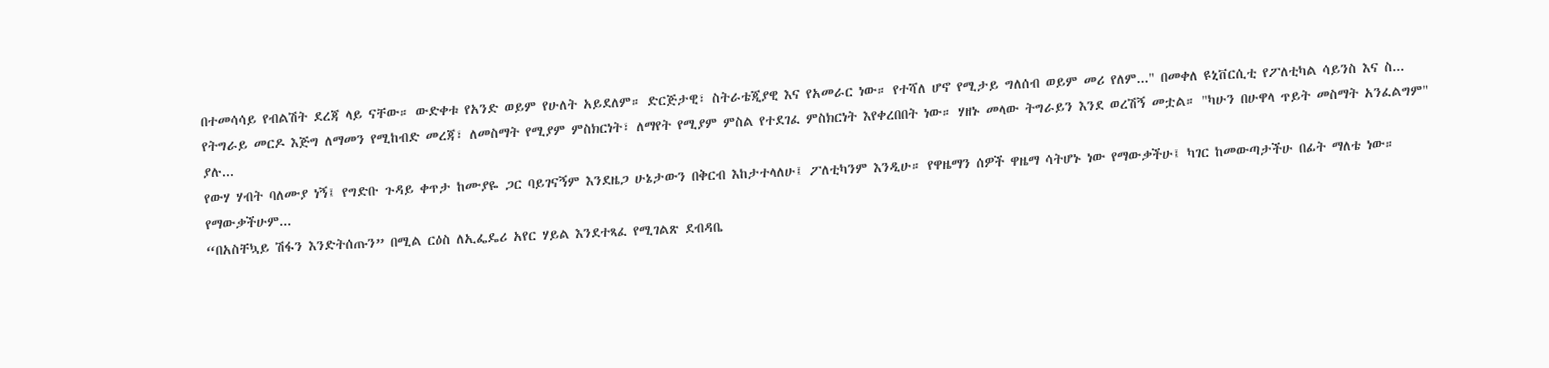በተመሳሳይ የብልሽት ደረጃ ላይ ናቸው። ውድቀቱ የአንድ ወይም የሁለት አይደለም። ድርጅታዊ፣ ስትራቴጂያዊ እና የአመራር ነው። የተሻለ ሆኖ የሚታይ ግለሰብ ወይም መሪ የለም..." በመቀለ ዩኒቨርሲቲ የፖለቲካል ሳይንስ እና ስ...
የትግራይ መርዶ እጅግ ለማመን የሚከብድ መረጃ፣ ለመስማት የሚያም ምስክርነት፣ ለማየት የሚያም ምስል የተደገፈ ምስክርነት እየቀረበበት ነው። ሃዘኑ መላው ትግራይን እንደ ወረሽኝ መቷል። "ካሁን በሁዋላ ጥይት መስማት አንፈልግም" ያሉ...
የውሃ ሃብት ባለሙያ ነኝ፤ የግድቡ ጉዳይ ቀጥታ ከሙያዬ ጋር ባይገናኝም እንደዜጋ ሁኔታውን በቅርብ እከታተላለሁ፤ ፖለቲካንም እንዲሁ። የዋዜማን ሰዎች ዋዜማ ሳትሆኑ ነው የማውቃችሁ፤ ካገር ከመውጣታችሁ በፊት ማለቴ ነው። የማውቃችሁም...
“በአስቸኳይ ሽፋን እንድትሰጡን” በሚል ርዕስ ለኢፌዴሪ አየር ሃይል እንደተጻፈ የሚገልጽ ደብዳቤ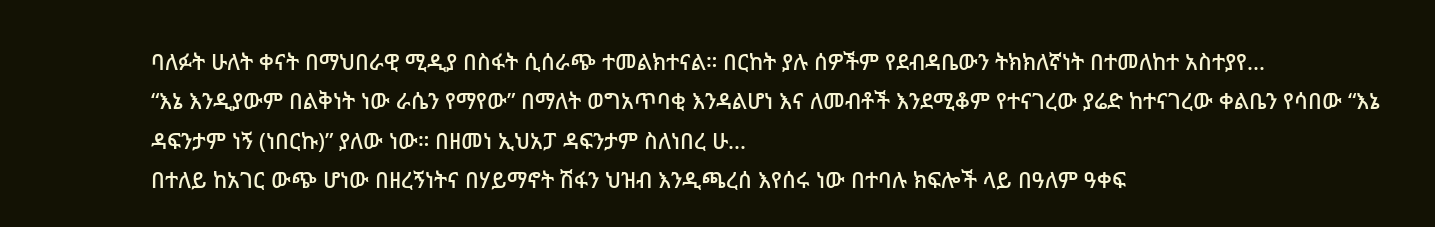ባለፉት ሁለት ቀናት በማህበራዊ ሚዲያ በስፋት ሲሰራጭ ተመልክተናል። በርከት ያሉ ሰዎችም የደብዳቤውን ትክክለኛነት በተመለከተ አስተያየ...
“እኔ እንዲያውም በልቅነት ነው ራሴን የማየው” በማለት ወግአጥባቂ እንዳልሆነ እና ለመብቶች እንደሚቆም የተናገረው ያሬድ ከተናገረው ቀልቤን የሳበው “እኔ ዳፍንታም ነኝ (ነበርኩ)” ያለው ነው። በዘመነ ኢህአፓ ዳፍንታም ስለነበረ ሁ...
በተለይ ከአገር ውጭ ሆነው በዘረኝነትና በሃይማኖት ሽፋን ህዝብ እንዲጫረሰ እየሰሩ ነው በተባሉ ክፍሎች ላይ በዓለም ዓቀፍ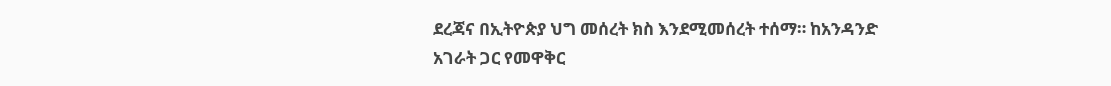ደረጃና በኢትዮጵያ ህግ መሰረት ክስ እንደሚመሰረት ተሰማ። ከአንዳንድ አገራት ጋር የመዋቅር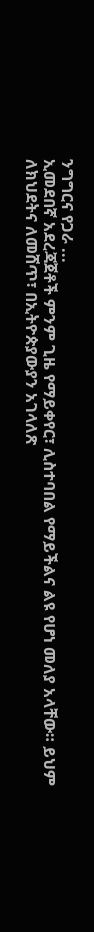ንግግርና የጋራ ...
ኢመደበኛ አደረጃጀቶች ምንም ጊዜ የማይቀየር፣ ሊስተባበል የማይችልና ልዩ የሆነ መለያ አላቸው። ይህም ለክህደትና ለመሸጥ፣ በኢትዮጵያውያን አገላለጽ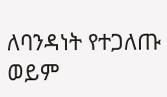ለባንዳነት የተጋለጡ ወይም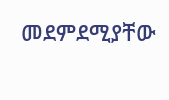መደምደሚያቸው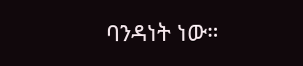ባንዳነት ነው።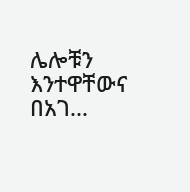ሌሎቹን እንተዋቸውና በአገ...